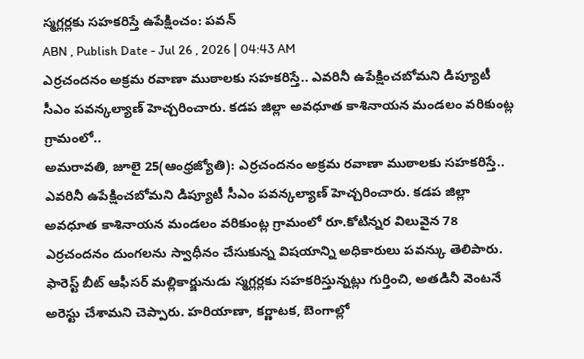స్మగ్లర్లకు సహకరిస్తే ఉపేక్షించం: పవన్
ABN , Publish Date - Jul 26 , 2026 | 04:43 AM
ఎర్రచందనం అక్రమ రవాణా ముఠాలకు సహకరిస్తే.. ఎవరినీ ఉపేక్షించబోమని డిప్యూటీ సీఎం పవన్కల్యాణ్ హెచ్చరించారు. కడప జిల్లా అవధూత కాశినాయన మండలం వరికుంట్ల గ్రామంలో..
అమరావతి, జూలై 25(ఆంధ్రజ్యోతి): ఎర్రచందనం అక్రమ రవాణా ముఠాలకు సహకరిస్తే.. ఎవరినీ ఉపేక్షించబోమని డిప్యూటీ సీఎం పవన్కల్యాణ్ హెచ్చరించారు. కడప జిల్లా అవధూత కాశినాయన మండలం వరికుంట్ల గ్రామంలో రూ.కోటిన్నర విలువైన 78 ఎర్రచందనం దుంగలను స్వాధీనం చేసుకున్న విషయాన్ని అధికారులు పవన్కు తెలిపారు. ఫారెస్ట్ బీట్ ఆఫీసర్ మల్లికార్జునుడు స్మగ్లర్లకు సహకరిస్తున్నట్లు గుర్తించి, అతడినీ వెంటనే అరెస్టు చేశామని చెప్పారు. హరియాణా, కర్ణాటక, బెంగాల్లో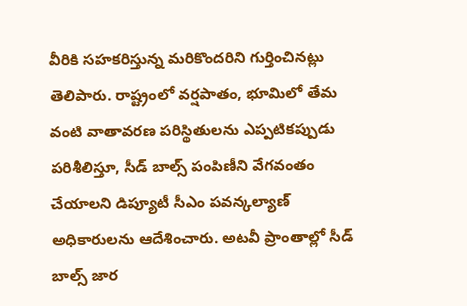వీరికి సహకరిస్తున్న మరికొందరిని గుర్తించినట్లు తెలిపారు. రాష్ట్రంలో వర్షపాతం, భూమిలో తేమ వంటి వాతావరణ పరిస్థితులను ఎప్పటికప్పుడు పరిశీలిస్తూ, సీడ్ బాల్స్ పంపిణీని వేగవంతం చేయాలని డిప్యూటీ సీఎం పవన్కల్యాణ్ అధికారులను ఆదేశించారు. అటవీ ప్రాంతాల్లో సీడ్ బాల్స్ జార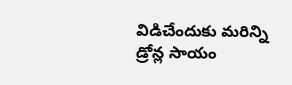విడిచేందుకు మరిన్ని డ్రోన్ల సాయం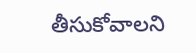తీసుకోవాలని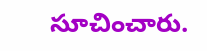సూచించారు.